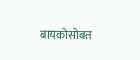बायकोसोबत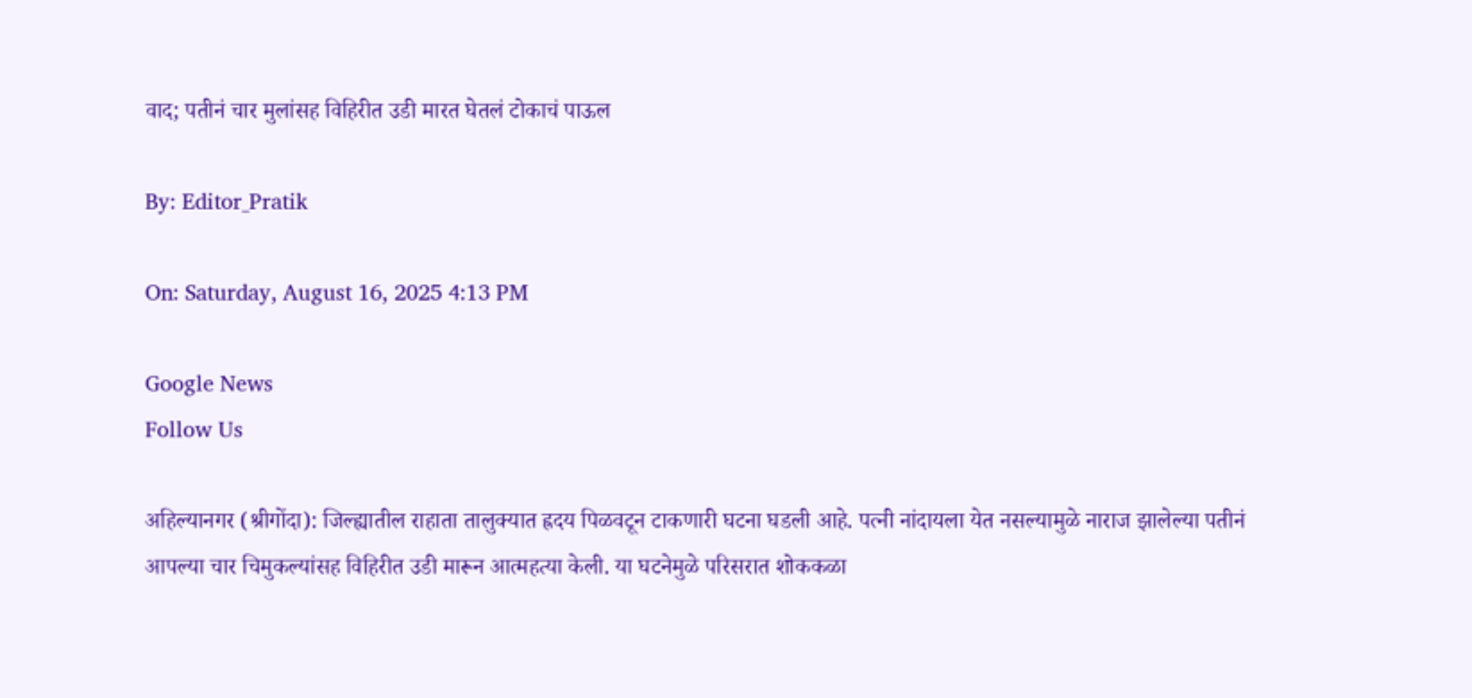वाद; पतीनं चार मुलांसह विहिरीत उडी मारत घेतलं टोकाचं पाऊल

By: Editor_Pratik

On: Saturday, August 16, 2025 4:13 PM

Google News
Follow Us

अहिल्यानगर (श्रीगोंदा): जिल्ह्यातील राहाता तालुक्यात ह्रदय पिळवटून टाकणारी घटना घडली आहे. पत्नी नांदायला येत नसल्यामुळे नाराज झालेल्या पतीनं आपल्या चार चिमुकल्यांसह विहिरीत उडी मारून आत्महत्या केली. या घटनेमुळे परिसरात शोककळा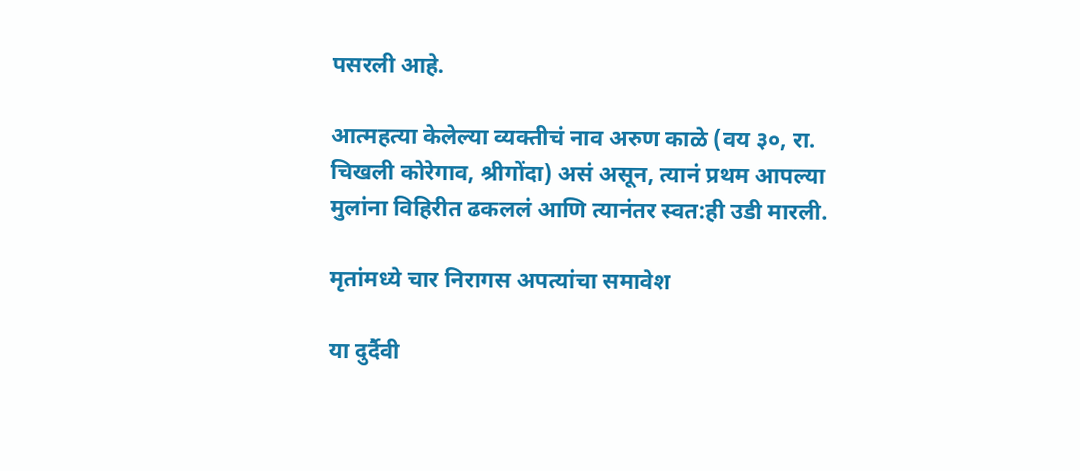पसरली आहे.

आत्महत्या केलेल्या व्यक्तीचं नाव अरुण काळे (वय ३०, रा. चिखली कोरेगाव, श्रीगोंदा) असं असून, त्यानं प्रथम आपल्या मुलांना विहिरीत ढकललं आणि त्यानंतर स्वत:ही उडी मारली.

मृतांमध्ये चार निरागस अपत्यांचा समावेश

या दुर्दैवी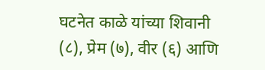घटनेत काळे यांच्या शिवानी (८), प्रेम (७), वीर (६) आणि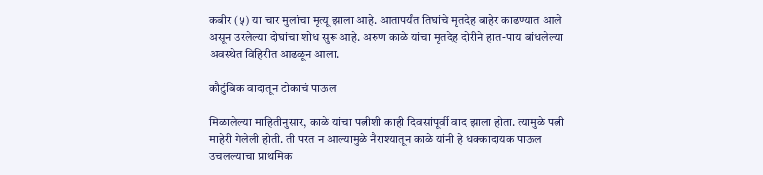कबीर (५) या चार मुलांचा मृत्यू झाला आहे. आतापर्यंत तिघांचे मृतदेह बाहेर काढण्यात आले असून उरलेल्या दोघांचा शोध सुरू आहे. अरुण काळे यांचा मृतदेह दोरीने हात-पाय बांधलेल्या अवस्थेत विहिरीत आढळून आला.

कौटुंबिक वादातून टोकाचं पाऊल

मिळालेल्या माहितीनुसार, काळे यांचा पत्नीशी काही दिवसांपूर्वी वाद झाला होता. त्यामुळे पत्नी माहेरी गेलेली होती. ती परत न आल्यामुळे नैराश्यातून काळे यांनी हे धक्कादायक पाऊल उचलल्याचा प्राथमिक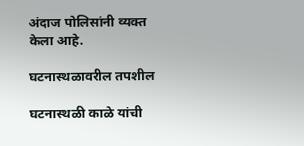अंदाज पोलिसांनी व्यक्त केला आहे.

घटनास्थळावरील तपशील

घटनास्थळी काळे यांची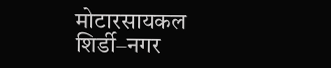मोटारसायकल शिर्डी–नगर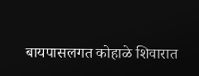बायपासलगत कोहाळे शिवारात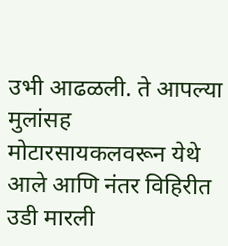उभी आढळली. ते आपल्या मुलांसह मोटारसायकलवरून येथे आले आणि नंतर विहिरीत उडी मारली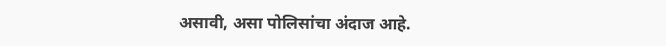असावी, असा पोलिसांचा अंदाज आहे.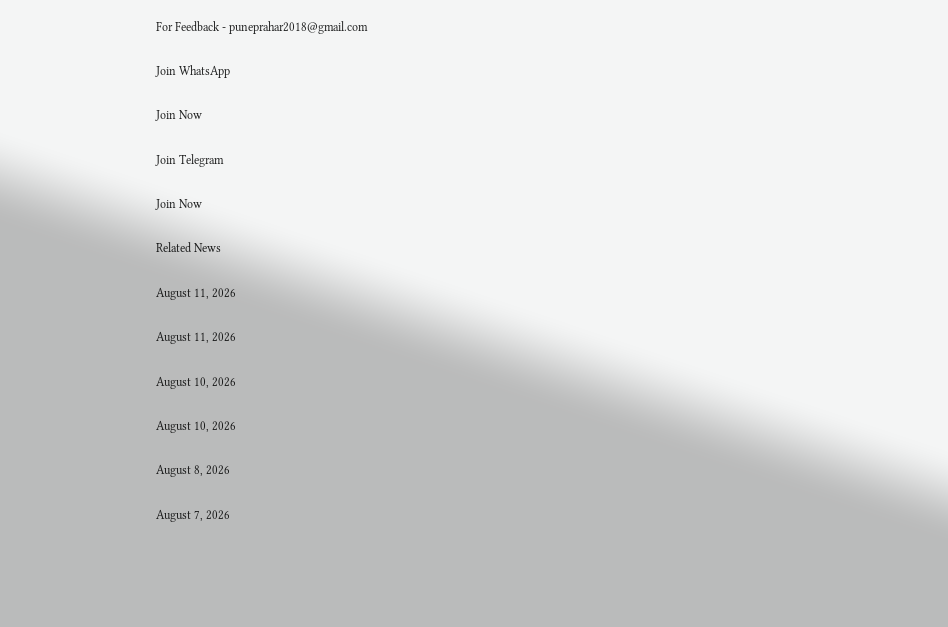For Feedback - puneprahar2018@gmail.com

Join WhatsApp

Join Now

Join Telegram

Join Now

Related News

August 11, 2026

August 11, 2026

August 10, 2026

August 10, 2026

August 8, 2026

August 7, 2026